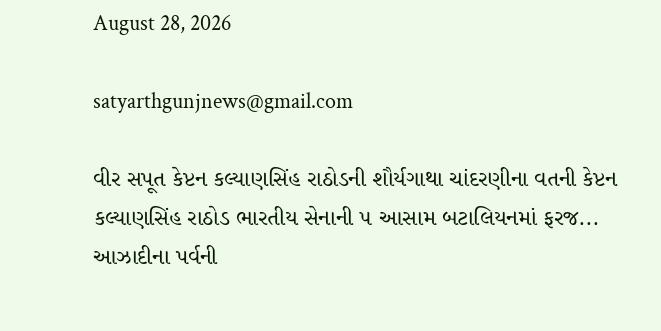August 28, 2026

satyarthgunjnews@gmail.com

વીર સપૂત કેપ્ટન કલ્યાણસિંહ રાઠોડની શૌર્યગાથા ચાંદરણીના વતની કેપ્ટન કલ્યાણસિંહ રાઠોડ ભારતીય સેનાની ૫ આસામ બટાલિયનમાં ફરજ...
આઝાદીના પર્વની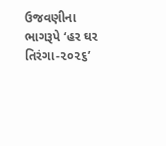ઉજવણીના ભાગરૂપે ‘હર ઘર તિરંગા-૨૦૨૬’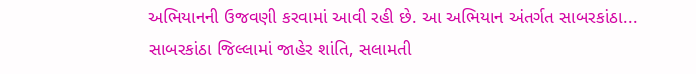અભિયાનની ઉજવણી કરવામાં આવી રહી છે. આ અભિયાન અંતર્ગત સાબરકાંઠા...
સાબરકાંઠા જિલ્લામાં જાહેર શાંતિ, સલામતી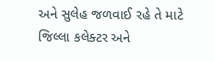અને સુલેહ જળવાઈ રહે તે માટે જિલ્લા કલેક્ટર અને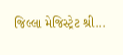જિલ્લા મેજિસ્ટ્રેટ શ્રી...